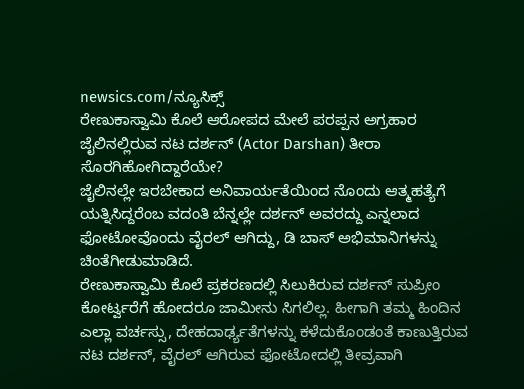newsics.com/ನ್ಯೂಸಿಕ್ಸ್
ರೇಣುಕಾಸ್ವಾಮಿ ಕೊಲೆ ಆರೋಪದ ಮೇಲೆ ಪರಪ್ಪನ ಅಗ್ರಹಾರ ಜೈಲಿನಲ್ಲಿರುವ ನಟ ದರ್ಶನ್ (Actor Darshan) ತೀರಾ ಸೊರಗಿಹೋಗಿದ್ದಾರೆಯೇ?
ಜೈಲಿನಲ್ಲೇ ಇರಬೇಕಾದ ಅನಿವಾರ್ಯತೆಯಿಂದ ನೊಂದು ಆತ್ಮಹತ್ಯೆಗೆ ಯತ್ನಿಸಿದ್ದರೆಂಬ ವದಂತಿ ಬೆನ್ನಲ್ಲೇ ದರ್ಶನ್ ಅವರದ್ದು ಎನ್ನಲಾದ ಫೋಟೋವೊಂದು ವೈರಲ್ ಆಗಿದ್ದು, ಡಿ ಬಾಸ್ ಅಭಿಮಾನಿಗಳನ್ನು ಚಿಂತೆಗೀಡುಮಾಡಿದೆ.
ರೇಣುಕಾಸ್ವಾಮಿ ಕೊಲೆ ಪ್ರಕರಣದಲ್ಲಿ ಸಿಲುಕಿರುವ ದರ್ಶನ್ ಸುಪ್ರೀಂ ಕೋರ್ಟ್ವರೆಗೆ ಹೋದರೂ ಜಾಮೀನು ಸಿಗಲಿಲ್ಲ. ಹೀಗಾಗಿ ತಮ್ಮ ಹಿಂದಿನ ಎಲ್ಲಾ ವರ್ಚಸ್ಸು, ದೇಹದಾರ್ಢ್ಯತೆಗಳನ್ನು ಕಳೆದುಕೊಂಡಂತೆ ಕಾಣುತ್ತಿರುವ ನಟ ದರ್ಶನ್, ವೈರಲ್ ಆಗಿರುವ ಫೋಟೋದಲ್ಲಿ ತೀವ್ರವಾಗಿ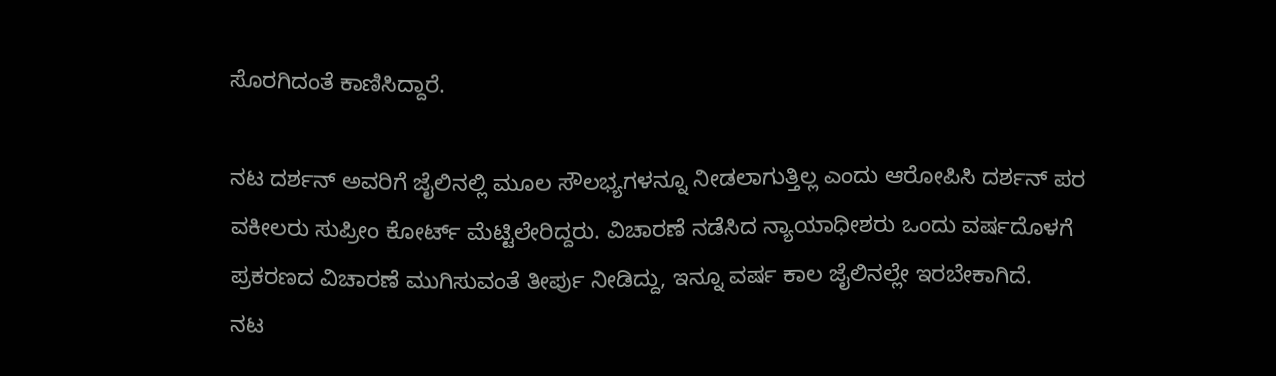ಸೊರಗಿದಂತೆ ಕಾಣಿಸಿದ್ದಾರೆ.

ನಟ ದರ್ಶನ್ ಅವರಿಗೆ ಜೈಲಿನಲ್ಲಿ ಮೂಲ ಸೌಲಭ್ಯಗಳನ್ನೂ ನೀಡಲಾಗುತ್ತಿಲ್ಲ ಎಂದು ಆರೋಪಿಸಿ ದರ್ಶನ್ ಪರ ವಕೀಲರು ಸುಪ್ರೀಂ ಕೋರ್ಟ್ ಮೆಟ್ಟಿಲೇರಿದ್ದರು. ವಿಚಾರಣೆ ನಡೆಸಿದ ನ್ಯಾಯಾಧೀಶರು ಒಂದು ವರ್ಷದೊಳಗೆ ಪ್ರಕರಣದ ವಿಚಾರಣೆ ಮುಗಿಸುವಂತೆ ತೀರ್ಪು ನೀಡಿದ್ದು, ಇನ್ನೂ ವರ್ಷ ಕಾಲ ಜೈಲಿನಲ್ಲೇ ಇರಬೇಕಾಗಿದೆ.
ನಟ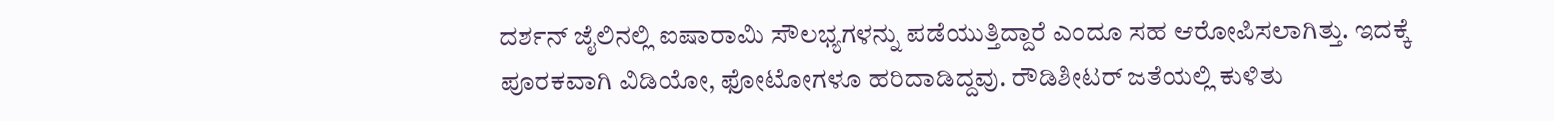ದರ್ಶನ್ ಜೈಲಿನಲ್ಲಿ ಐಷಾರಾಮಿ ಸೌಲಭ್ಯಗಳನ್ನು ಪಡೆಯುತ್ತಿದ್ದಾರೆ ಎಂದೂ ಸಹ ಆರೋಪಿಸಲಾಗಿತ್ತು. ಇದಕ್ಕೆ ಪೂರಕವಾಗಿ ವಿಡಿಯೋ, ಫೋಟೋಗಳೂ ಹರಿದಾಡಿದ್ದವು. ರೌಡಿಶೀಟರ್ ಜತೆಯಲ್ಲಿ ಕುಳಿತು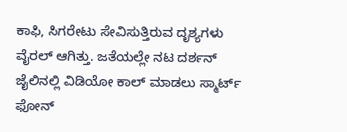ಕಾಫಿ, ಸಿಗರೇಟು ಸೇವಿಸುತ್ತಿರುವ ದೃಶ್ಯಗಳು ವೈರಲ್ ಆಗಿತ್ತು. ಜತೆಯಲ್ಲೇ ನಟ ದರ್ಶನ್ ಜೈಲಿನಲ್ಲಿ ವಿಡಿಯೋ ಕಾಲ್ ಮಾಡಲು ಸ್ಮಾರ್ಟ್ ಫೋನ್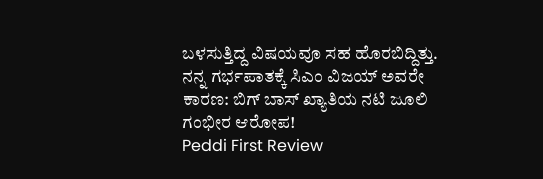ಬಳಸುತ್ತಿದ್ದ ವಿಷಯವೂ ಸಹ ಹೊರಬಿದ್ದಿತ್ತು.
ನನ್ನ ಗರ್ಭಪಾತಕ್ಕೆ ಸಿಎಂ ವಿಜಯ್ ಅವರೇ ಕಾರಣ: ಬಿಗ್ ಬಾಸ್ ಖ್ಯಾತಿಯ ನಟಿ ಜೂಲಿ ಗಂಭೀರ ಆರೋಪ!
Peddi First Review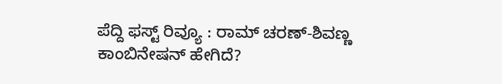ಪೆದ್ದಿ ಫಸ್ಟ್ ರಿವ್ಯೂ : ರಾಮ್ ಚರಣ್-ಶಿವಣ್ಣ ಕಾಂಬಿನೇಷನ್ ಹೇಗಿದೆ?